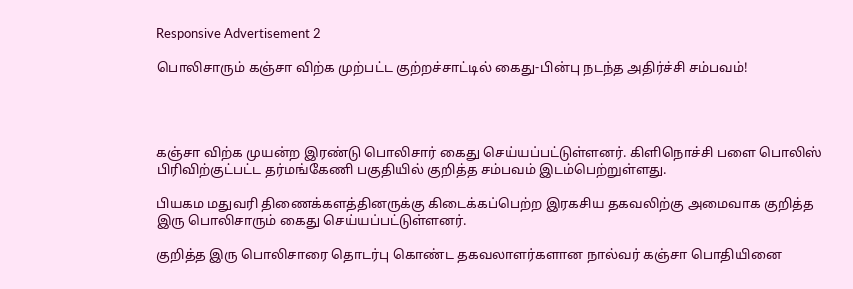Responsive Advertisement 2

பொலிசாரும் கஞ்சா விற்க முற்பட்ட குற்றச்சாட்டில் கைது-பின்பு நடந்த அதிர்ச்சி சம்பவம்!




கஞ்சா விற்க முயன்ற இரண்டு பொலிசார் கைது செய்யப்பட்டுள்ளனர். கிளிநொச்சி பளை பொலிஸ் பிரிவிற்குட்பட்ட தர்மங்கேணி பகுதியில் குறித்த சம்பவம் இடம்பெற்றுள்ளது.

பியகம மதுவரி திணைக்களத்தினருக்கு கிடைக்கப்பெற்ற இரகசிய தகவலிற்கு அமைவாக குறித்த இரு பொலிசாரும் கைது செய்யப்பட்டுள்ளனர்.

குறித்த இரு பொலிசாரை தொடர்பு கொண்ட தகவலாளர்களான நால்வர் கஞ்சா பொதியினை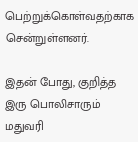பெற்றுக்கொள்வதற்காக சென்றுள்ளனர்.

இதன் போது, குறித்த இரு பொலிசாரும் மதுவரி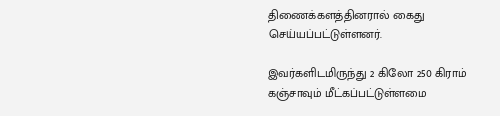திணைக்களத்தினரால் கைது செய்யப்பட்டுள்ளனர்.

இவர்களிடமிருந்து 2 கிலோ 250 கிராம் கஞ்சாவும் மீட்கப்பட்டுள்ளமை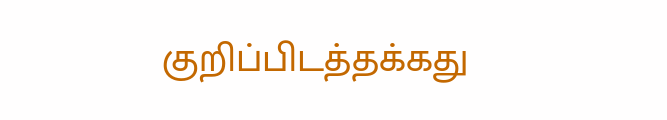குறிப்பிடத்தக்கது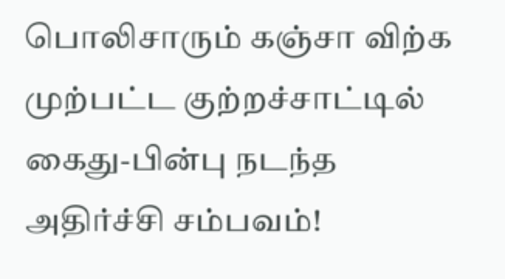பொலிசாரும் கஞ்சா விற்க முற்பட்ட குற்றச்சாட்டில் கைது-பின்பு நடந்த அதிர்ச்சி சம்பவம்!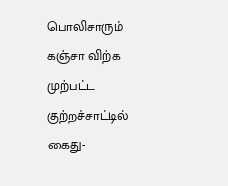பொலிசாரும் கஞ்சா விற்க முற்பட்ட குற்றச்சாட்டில் கைது-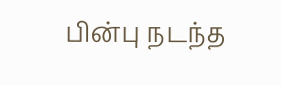பின்பு நடந்த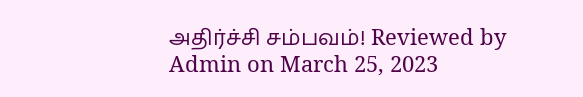அதிர்ச்சி சம்பவம்! Reviewed by Admin on March 25, 2023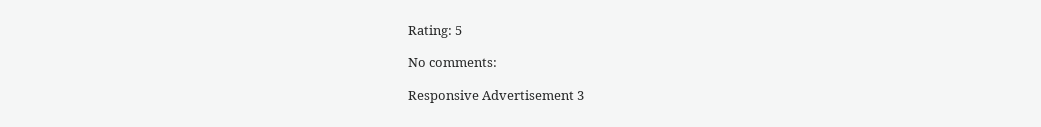Rating: 5

No comments:

Responsive Advertisement 3